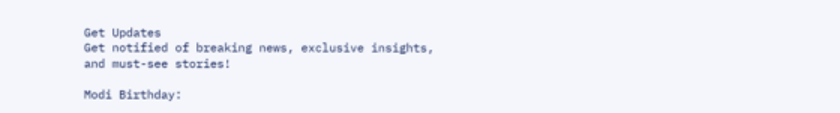Get Updates
Get notified of breaking news, exclusive insights, and must-see stories!

Modi Birthday: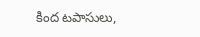కింద టపాసులు,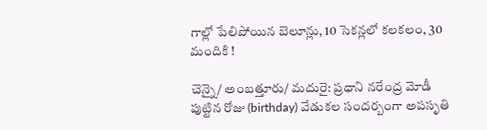గాల్లో పేలిపోయిన బెలూన్లు, 10 సెకన్లలో కలకలం, 30 మందికి !

చెన్నై/ అంబత్తూరు/ మదురై: ప్రధాని నరేంద్ర మోడీ పుట్టిన రోజు (birthday) వేడుకల సందర్బంగా అపసృతి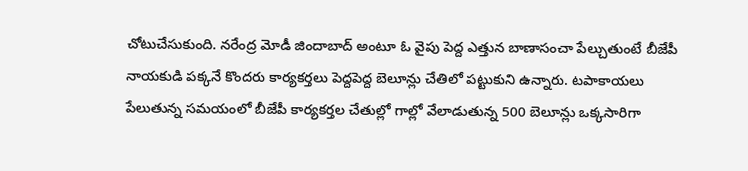చోటుచేసుకుంది. నరేంద్ర మోడీ జిందాబాద్ అంటూ ఓ వైపు పెద్ద ఎత్తున బాణాసంచా పేల్చుతుంటే బీజేపీ నాయకుడి పక్కనే కొందరు కార్యకర్తలు పెద్దపెద్ద బెలూన్లు చేతిలో పట్టుకుని ఉన్నారు. టపాకాయలు పేలుతున్న సమయంలో బీజేపీ కార్యకర్తల చేతుల్లో గాల్లో వేలాడుతున్న 500 బెలూన్లు ఒక్కసారిగా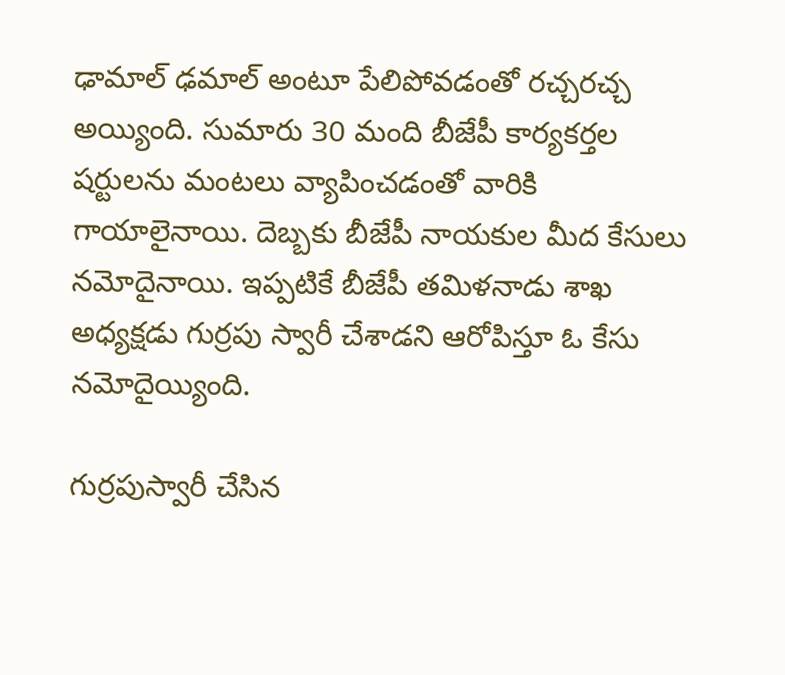ఢామాల్ ఢమాల్ అంటూ పేలిపోవడంతో రచ్చరచ్చ అయ్యింది. సుమారు 30 మంది బీజేపీ కార్యకర్తల షర్టులను మంటలు వ్యాపించడంతో వారికి గాయాలైనాయి. దెబ్బకు బీజేపీ నాయకుల మీద కేసులు నమోదైనాయి. ఇప్పటికే బీజేపీ తమిళనాడు శాఖ అధ్యక్షడు గుర్రపు స్వారీ చేశాడని ఆరోపిస్తూ ఓ కేసు నమోదైయ్యింది.

గుర్రపుస్వారీ చేసిన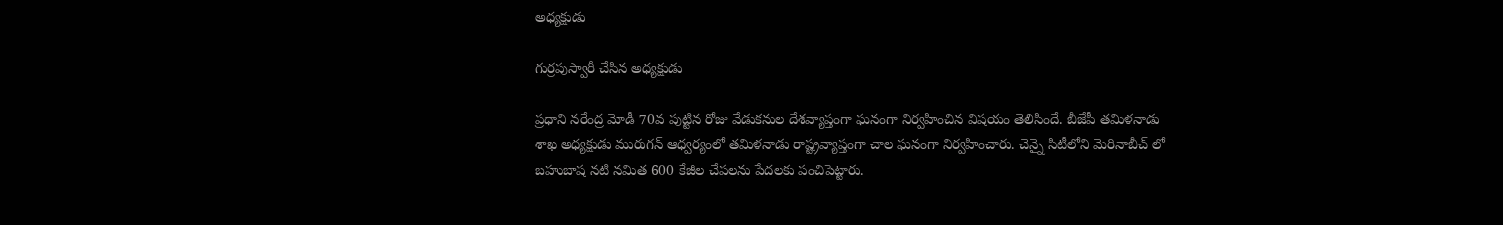అధ్యక్షుడు

గుర్రపుస్వారీ చేసిన అధ్యక్షుడు

ప్రధాని నరేంద్ర మోడీ 70వ పుట్టిన రోజు వేడుకనుల దేశవ్యాప్తంగా ఘనంగా నిర్వహించిన విషయం తెలిసిందే. బీజేపీ తమిళనాడు శాఖ అధ్యక్షుడు మురుగన్ ఆధ్వర్యంలో తమిళనాడు రాష్ట్రవ్యాప్తంగా చాల ఘనంగా నిర్వహించారు. చెన్నై సిటీలోని మెరినాబీచ్ లో బహుబాష నటి నమిత 600 కేజీల చేపలను పేదలకు పంచిపెట్టారు.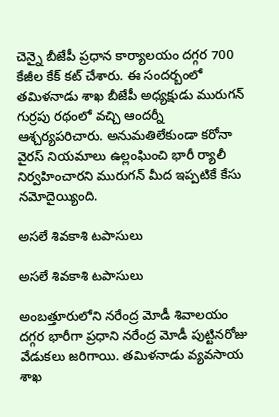చెన్నై బీజేపీ ప్రధాన కార్యాలయం దగ్గర 700 కేజీల కేక్ కట్ చేశారు. ఈ సందర్బంలో తమిళనాడు శాఖ బీజేపీ అధ్యక్షుడు మురుగన్ గుర్రపు రథంలో వచ్చి ఆందర్నీ ఆశ్చర్యపరిచారు. అనుమతిలేకుండా కరోనా వైరస్ నియమాలు ఉల్లంఘించి భారీ ర్యాలీ నిర్వహించారని మురుగన్ మీద ఇప్పటికే కేసు నమోదైయ్యింది.

అసలే శివకాశి టపాసులు

అసలే శివకాశి టపాసులు

అంబత్తూరులోని నరేంద్ర మోడీ శివాలయం దగ్గర భారీగా ప్రధాని నరేంద్ర మోడీ పుట్టినరోజు వేడుకలు జరిగాయి. తమిళనాడు వ్యవసాయ శాఖ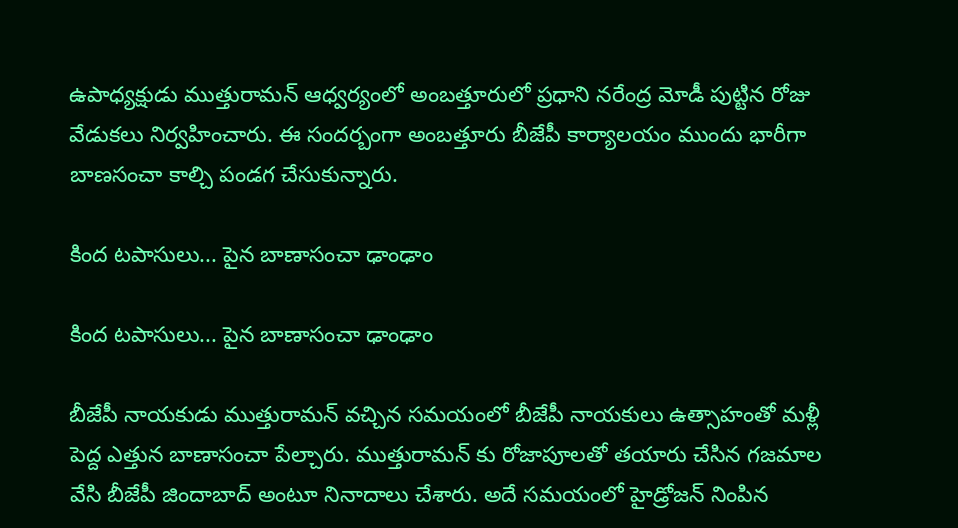ఉపాధ్యక్షుడు ముత్తురామన్ ఆధ్వర్యంలో అంబత్తూరులో ప్రధాని నరేంద్ర మోడీ పుట్టిన రోజు వేడుకలు నిర్వహించారు. ఈ సందర్బంగా అంబత్తూరు బీజేపీ కార్యాలయం ముందు భారీగా బాణసంచా కాల్చి పండగ చేసుకున్నారు.

కింద టపాసులు... పైన బాణాసంచా ఢాంఢాం

కింద టపాసులు... పైన బాణాసంచా ఢాంఢాం

బీజేపీ నాయకుడు ముత్తురామన్ వచ్చిన సమయంలో బీజేపీ నాయకులు ఉత్సాహంతో మళ్లీ పెద్ద ఎత్తున బాణాసంచా పేల్చారు. ముత్తురామన్ కు రోజాపూలతో తయారు చేసిన గజమాల వేసి బీజేపీ జిందాబాద్ అంటూ నినాదాలు చేశారు. అదే సమయంలో హైడ్రోజన్ నింపిన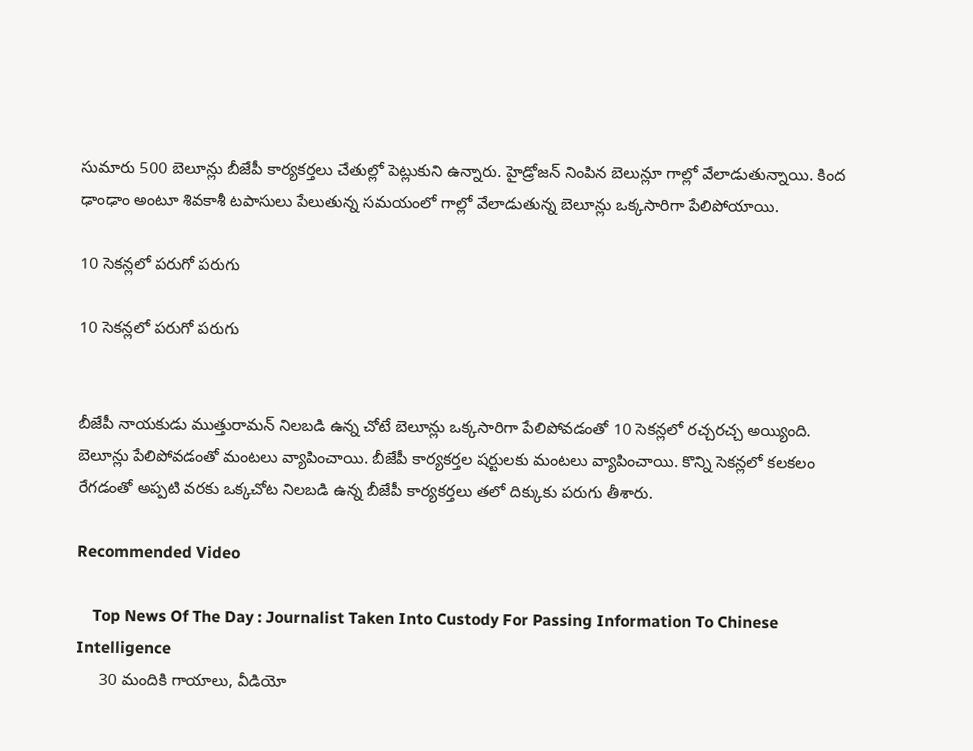సుమారు 500 బెలూన్లు బీజేపీ కార్యకర్తలు చేతుల్లో పెట్లుకుని ఉన్నారు. హైడ్రోజన్ నింపిన బెలున్లూ గాల్లో వేలాడుతున్నాయి. కింద ఢాంఢాం అంటూ శివకాశీ టపాసులు పేలుతున్న సమయంలో గాల్లో వేలాడుతున్న బెలూన్లు ఒక్కసారిగా పేలిపోయాయి.

10 సెకన్లలో పరుగో పరుగు

10 సెకన్లలో పరుగో పరుగు


బీజేపీ నాయకుడు ముత్తురామన్ నిలబడి ఉన్న చోటే బెలూన్లు ఒక్కసారిగా పేలిపోవడంతో 10 సెకన్లలో రచ్చరచ్చ అయ్యింది. బెలూన్లు పేలిపోవడంతో మంటలు వ్యాపించాయి. బీజేపీ కార్యకర్తల షర్టులకు మంటలు వ్యాపించాయి. కొన్ని సెకన్లలో కలకలం రేగడంతో అప్పటి వరకు ఒక్కచోట నిలబడి ఉన్న బీజేపీ కార్యకర్తలు తలో దిక్కుకు పరుగు తీశారు.

Recommended Video

    Top News Of The Day : Journalist Taken Into Custody For Passing Information To Chinese Intelligence
     30 మందికి గాయాలు, వీడియో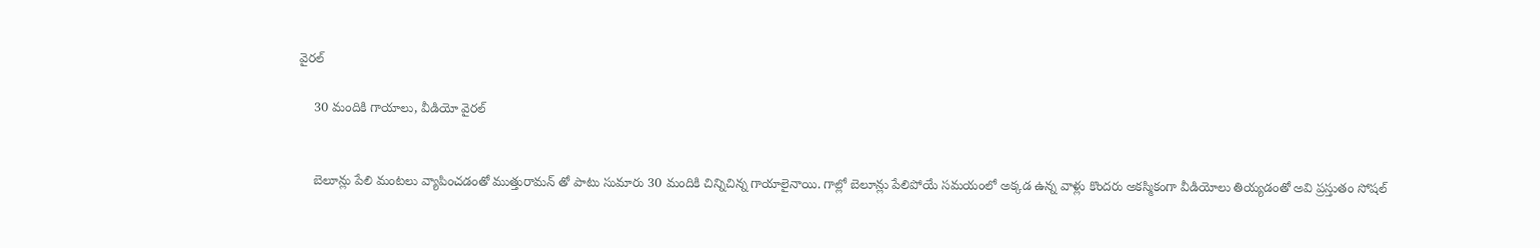వైరల్

    30 మందికి గాయాలు, వీడియో వైరల్


    బెలూన్లు పేలి మంటలు వ్యాపించడంతో ముత్తురామన్ తో పాటు సుమారు 30 మందికి చిన్నిచిన్న గాయాలైనాయి. గాల్లో బెలూన్లు పేలిపోయే సమయంలో అక్కడ ఉన్న వాళ్లు కొందరు అకస్మికంగా వీడియోలు తియ్యడంతో అవి ప్రస్తుతం సోషల్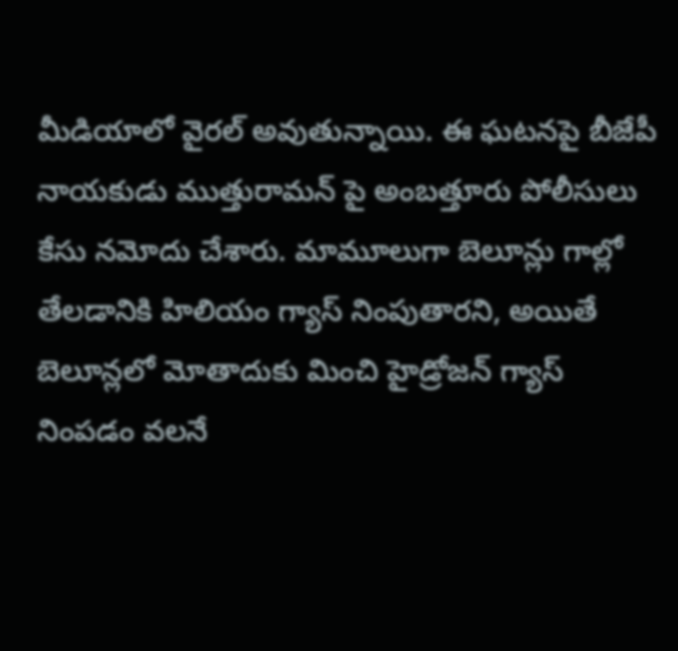మీడియాలో వైరల్ అవుతున్నాయి. ఈ ఘటనపై బీజేపీ నాయకుడు ముత్తురామన్ పై అంబత్తూరు పోలీసులు కేసు నమోదు చేశారు. మామూలుగా బెలూన్లు గాల్లో తేలడానికి హిలియం గ్యాస్ నింపుతారని, అయితే బెలూన్లలో మోతాదుకు మించి హైడ్రోజన్ గ్యాస్ నింపడం వలనే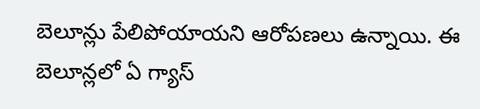బెలూన్లు పేలిపోయాయని ఆరోపణలు ఉన్నాయి. ఈ బెలూన్లలో ఏ గ్యాస్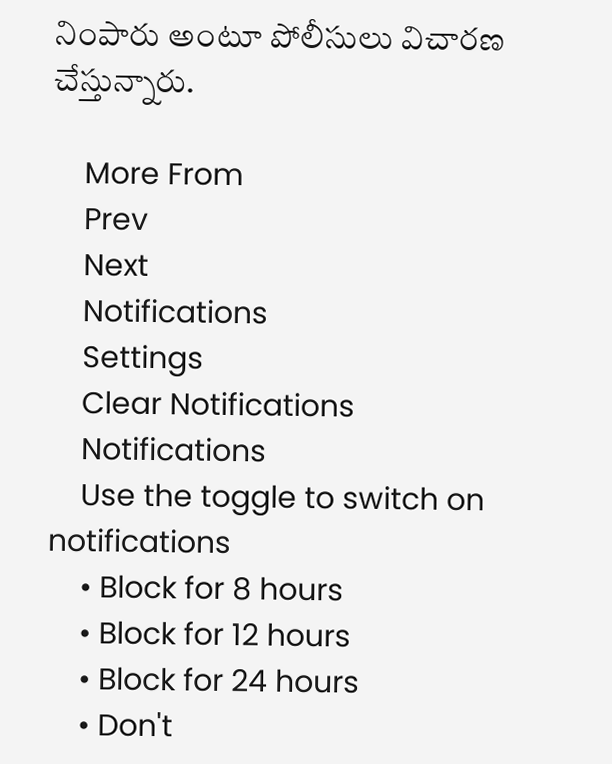నింపారు అంటూ పోలీసులు విచారణ చేస్తున్నారు.

    More From
    Prev
    Next
    Notifications
    Settings
    Clear Notifications
    Notifications
    Use the toggle to switch on notifications
    • Block for 8 hours
    • Block for 12 hours
    • Block for 24 hours
    • Don't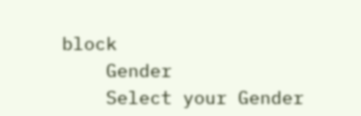block
    Gender
    Select your Gender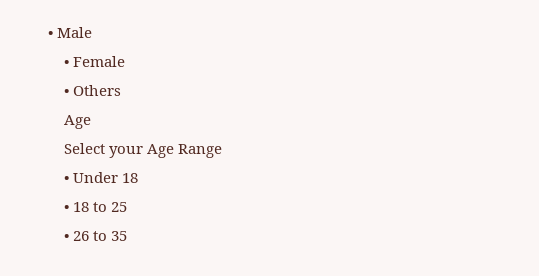• Male
    • Female
    • Others
    Age
    Select your Age Range
    • Under 18
    • 18 to 25
    • 26 to 35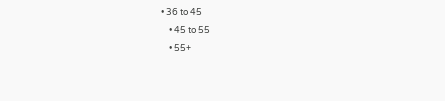• 36 to 45
    • 45 to 55
    • 55+